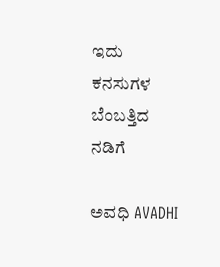ಇದು ಕನಸುಗಳ ಬೆಂಬತ್ತಿದ ನಡಿಗೆ‍

ಅವಧಿ AVADHI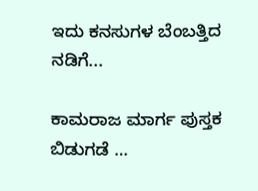ಇದು ಕನಸುಗಳ ಬೆಂಬತ್ತಿದ ನಡಿಗೆ...

ಕಾಮರಾಜ ಮಾರ್ಗ ಪುಸ್ತಕ ಬಿಡುಗಡೆ …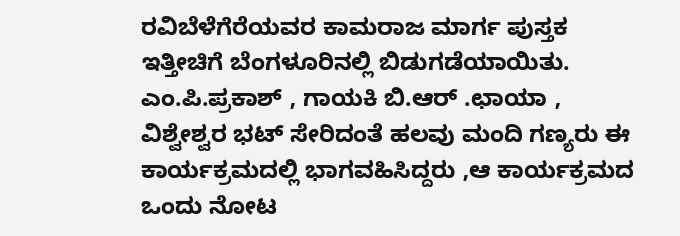ರವಿಬೆಳೆಗೆರೆಯವರ ಕಾಮರಾಜ ಮಾರ್ಗ ಪುಸ್ತಕ ಇತ್ತೀಚಿಗೆ ಬೆಂಗಳೂರಿನಲ್ಲಿ ಬಿಡುಗಡೆಯಾಯಿತು. ಎಂ.ಪಿ.ಪ್ರಕಾಶ್ , ಗಾಯಕಿ ಬಿ.ಆರ್ .ಛಾಯಾ , ವಿಶ್ವೇಶ್ವರ ಭಟ್ ಸೇರಿದಂತೆ ಹಲವು ಮಂದಿ ಗಣ್ಯರು ಈ ಕಾರ್ಯಕ್ರಮದಲ್ಲಿ ಭಾಗವಹಿಸಿದ್ದರು ,ಆ ಕಾರ್ಯಕ್ರಮದ ಒಂದು ನೋಟ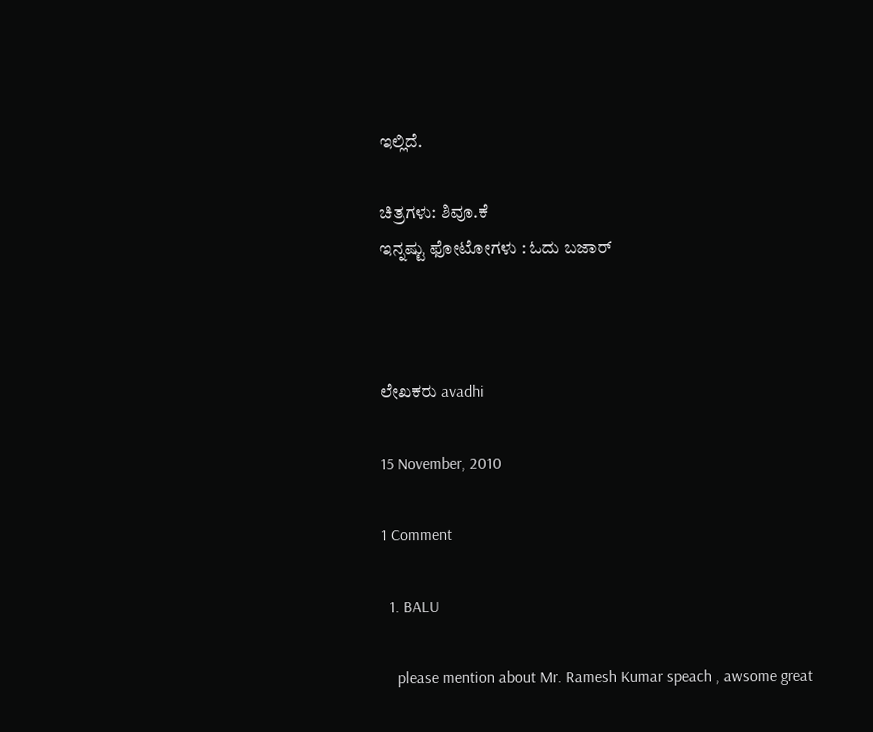ಇಲ್ಲಿದೆ.

ಚಿತ್ರಗಳು: ಶಿವೂ.ಕೆ
ಇನ್ನಷ್ಟು ಫೋಟೋಗಳು : ಓದು ಬಜಾರ್



ಲೇಖಕರು avadhi

15 November, 2010

1 Comment

  1. BALU

    please mention about Mr. Ramesh Kumar speach , awsome great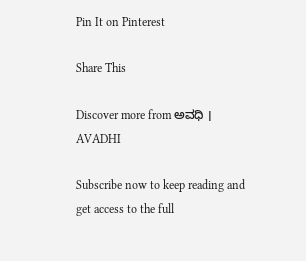Pin It on Pinterest

Share This

Discover more from ಅವಧಿ । AVADHI

Subscribe now to keep reading and get access to the full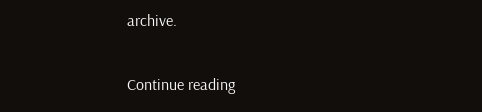archive.

Continue reading